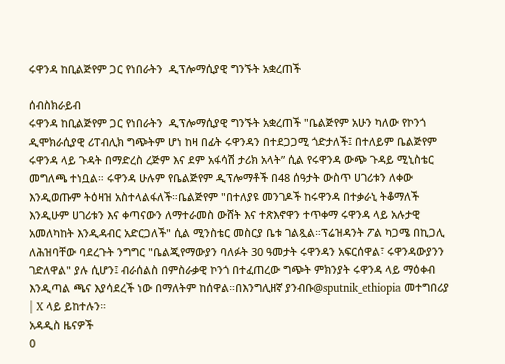ሩዋንዳ ከቢልጅየም ጋር የነበራትን  ዲፕሎማሲያዊ ግንኙት አቋረጠች

ሰብስክራይብ
ሩዋንዳ ከቢልጅየም ጋር የነበራትን  ዲፕሎማሲያዊ ግንኙት አቋረጠች "ቤልጅየም አሁን ካለው የኮንጎ ዲሞክራሲያዊ ሪፐብሊክ ግጭትም ሆነ ከዛ በፊት ሩዋንዳን በተደጋጋሚ ጎድታለች፤ በተለይም ቤልጅየም ሩዋንዳ ላይ ጉዳት በማድረስ ረጅም እና ደም አፋሳሽ ታሪክ አላት” ሲል የሩዋንዳ ውጭ ጉዳይ ሚኒስቴር መግለጫ ተነቧል። ሩዋንዳ ሁሉም የቤልጅየም ዲፕሎማቶች በ48 ሰዓታት ውስጥ ሀገሪቱን ለቀው እንዲወጡም ትዕዛዝ አስተላልፋለች።ቤልጅየም "በተለያዩ መንገዶች ከሩዋንዳ በተቃራኒ ትቆማለች እንዲሁም ሀገሪቱን እና ቀጣናውን ለማተራመስ ውሸት እና ተጽእኖዋን ተጥቀማ ሩዋንዳ ላይ አሉታዊ አመለካከት እንዲዳብር አድርጋለች" ሲል ሚንስቴር መስርያ ቤቱ ገልጿል።ፕሬዝዳንት ፖል ካጋሜ በኪጋሊ ለሕዝባቸው ባደረጉት ንግግር "ቤልጂየማውያን ባለፉት 30 ዓመታት ሩዋንዳን አፍርሰዋል፣ ሩዋንዳውያንን ገድለዋል" ያሉ ሲሆን፤ ብራሰልስ በምስራቃዊ ኮንጎ በተፈጠረው ግጭት ምክንያት ሩዋንዳ ላይ ማዕቀብ እንዲጣል ጫና እያሳደረች ነው በማለትም ከሰዋል።በእንግሊዘኛ ያንብቡ@sputnik_ethiopia መተግበሪያ | X ላይ ይከተሉን።
አዳዲስ ዜናዎች
0